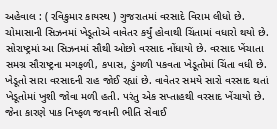અહેવાલ : ( રવિકુમાર કાયસ્થ ) ગુજરાતમાં વરસાદે વિરામ લીધો છે. ચોમાસાની સિઝનમાં ખેડૂતોએ વાવેતર કર્યું હોવાથી ચિંતામાં વધારો થયો છે. સોરાષ્ટ્રમાં આ સિઝનમાં સૌથી ઓછો વરસાદ નોંધાયો છે. વરસાદ ખેંચાતા સમગ્ર સૌરાષ્ટ્રના મગફળી, કપાસ, ડુંગળી પકવતા ખેડૂતોમાં ચિંતા વધી છે. ખેડૂતો સારા વરસાદની રાહ જોઈ રહ્યાં છે. વાવેતર સમયે સારો વરસાદ થતાં ખેડૂતોમાં ખુશી જોવા મળી હતી. પરંતુ એક સપ્તાહથી વરસાદ ખેંચાયો છે. જેના કારણે પાક નિષ્ફળ જવાની ભીતિ સેવાઈ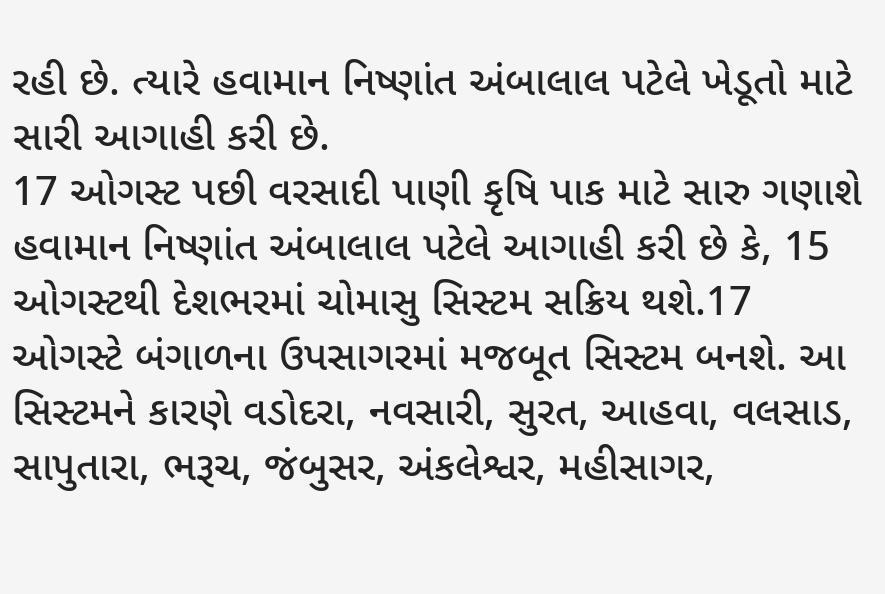રહી છે. ત્યારે હવામાન નિષ્ણાંત અંબાલાલ પટેલે ખેડૂતો માટે સારી આગાહી કરી છે.
17 ઓગસ્ટ પછી વરસાદી પાણી કૃષિ પાક માટે સારુ ગણાશે
હવામાન નિષ્ણાંત અંબાલાલ પટેલે આગાહી કરી છે કે, 15 ઓગસ્ટથી દેશભરમાં ચોમાસુ સિસ્ટમ સક્રિય થશે.17 ઓગસ્ટે બંગાળના ઉપસાગરમાં મજબૂત સિસ્ટમ બનશે. આ સિસ્ટમને કારણે વડોદરા, નવસારી, સુરત, આહવા, વલસાડ, સાપુતારા, ભરૂચ, જંબુસર, અંકલેશ્વર, મહીસાગર,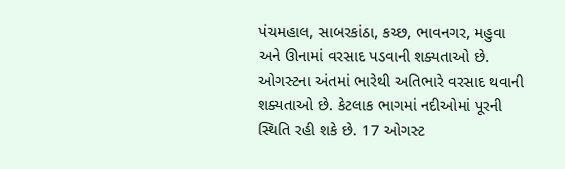પંચમહાલ, સાબરકાંઠા, કચ્છ, ભાવનગર, મહુવા અને ઊનામાં વરસાદ પડવાની શક્યતાઓ છે. ઓગસ્ટના અંતમાં ભારેથી અતિભારે વરસાદ થવાની શક્યતાઓ છે. કેટલાક ભાગમાં નદીઓમાં પૂરની સ્થિતિ રહી શકે છે. 17 ઓગસ્ટ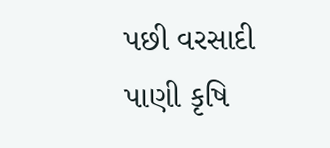પછી વરસાદી પાણી કૃષિ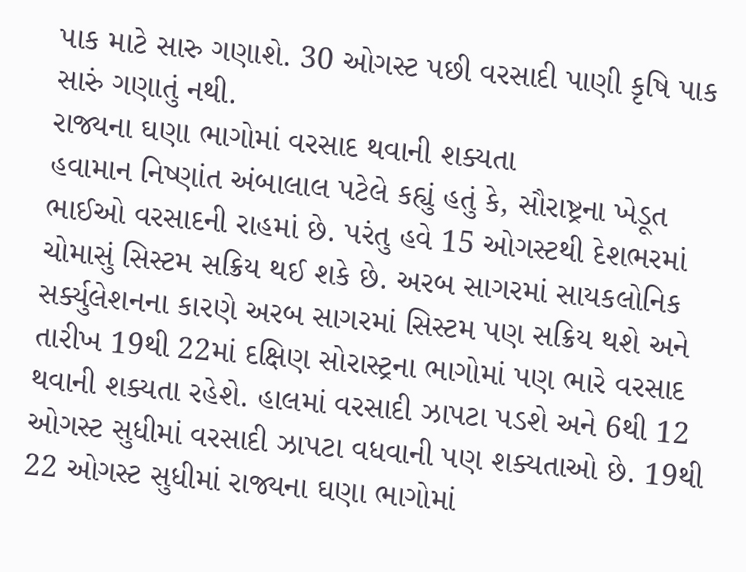પાક માટે સારુ ગણાશે. 30 ઓગસ્ટ પછી વરસાદી પાણી કૃષિ પાક સારું ગણાતું નથી.
રાજ્યના ઘણા ભાગોમાં વરસાદ થવાની શક્યતા
હવામાન નિષ્ણાંત અંબાલાલ પટેલે કહ્યું હતું કે, સૌરાષ્ટ્રના ખેડૂત ભાઈઓ વરસાદની રાહમાં છે. પરંતુ હવે 15 ઓગસ્ટથી દેશભરમાં ચોમાસું સિસ્ટમ સક્રિય થઈ શકે છે. અરબ સાગરમાં સાયકલોનિક સર્ક્યુલેશનના કારણે અરબ સાગરમાં સિસ્ટમ પણ સક્રિય થશે અને તારીખ 19થી 22માં દક્ષિણ સોરાસ્ટ્રના ભાગોમાં પણ ભારે વરસાદ થવાની શક્યતા રહેશે. હાલમાં વરસાદી ઝાપટા પડશે અને 6થી 12 ઓગસ્ટ સુધીમાં વરસાદી ઝાપટા વધવાની પણ શક્યતાઓ છે. 19થી 22 ઓગસ્ટ સુધીમાં રાજ્યના ઘણા ભાગોમાં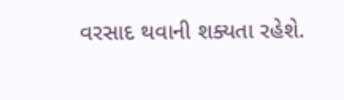વરસાદ થવાની શક્યતા રહેશે.